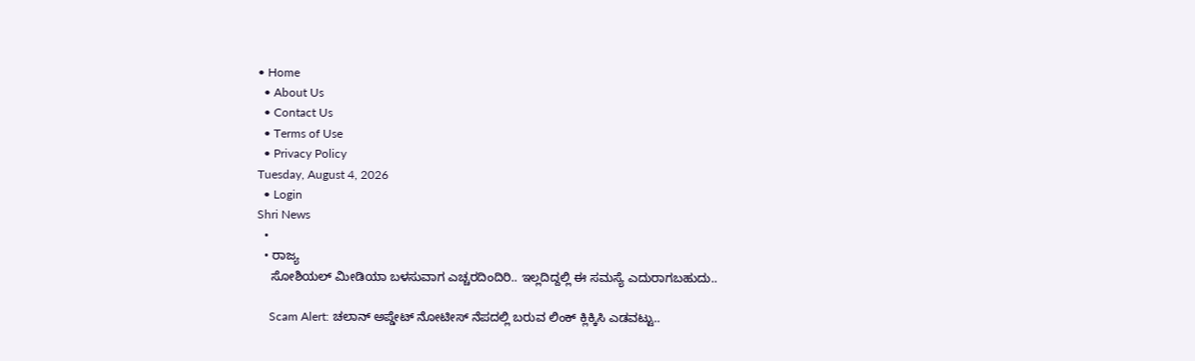• Home
  • About Us
  • Contact Us
  • Terms of Use
  • Privacy Policy
Tuesday, August 4, 2026
  • Login
Shri News
  •
  • ರಾಜ್ಯ
    ಸೋಶಿಯಲ್ ಮೀಡಿಯಾ ಬಳಸುವಾಗ ಎಚ್ಚರದಿಂದಿರಿ.. ಇಲ್ಲದಿದ್ದಲ್ಲಿ ಈ ಸಮಸ್ಯೆ ಎದುರಾಗಬಹುದು..

    Scam Alert: ಚಲಾನ್ ಅಪ್ಡೇಟ್ ನೋಟೀಸ್ ನೆಪದಲ್ಲಿ ಬರುವ ಲಿಂಕ್ ಕ್ಲಿಕ್ಕಿಸಿ ಎಡವಟ್ಟು..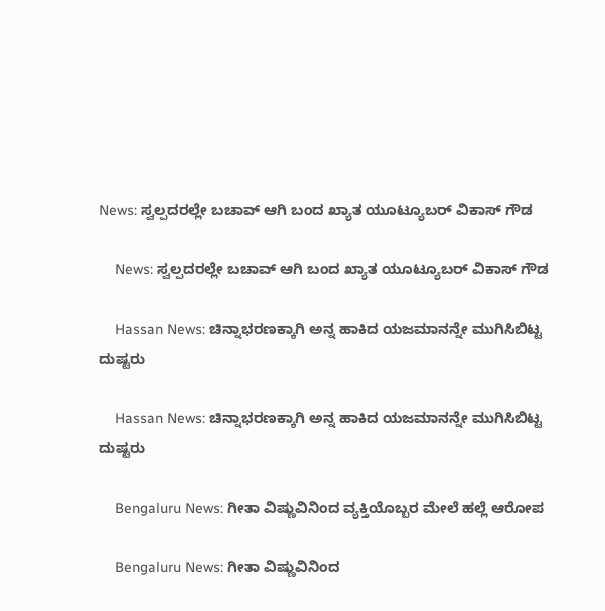News: ಸ್ವಲ್ಪದರಲ್ಲೇ ಬಚಾವ್ ಆಗಿ ಬಂದ ಖ್ಯಾತ ಯೂಟ್ಯೂಬರ್ ವಿಕಾಸ್ ಗೌಡ

    News: ಸ್ವಲ್ಪದರಲ್ಲೇ ಬಚಾವ್ ಆಗಿ ಬಂದ ಖ್ಯಾತ ಯೂಟ್ಯೂಬರ್ ವಿಕಾಸ್ ಗೌಡ

    Hassan News: ಚಿನ್ನಾಭರಣಕ್ಕಾಗಿ ಅನ್ನ ಹಾಕಿದ ಯಜಮಾನನ್ನೇ ಮುಗಿಸಿಬಿಟ್ಟ ದುಷ್ಟರು

    Hassan News: ಚಿನ್ನಾಭರಣಕ್ಕಾಗಿ ಅನ್ನ ಹಾಕಿದ ಯಜಮಾನನ್ನೇ ಮುಗಿಸಿಬಿಟ್ಟ ದುಷ್ಟರು

    Bengaluru News: ಗೀತಾ ವಿಷ್ಣುವಿನಿಂದ ವ್ಯಕ್ತಿಯೊಬ್ಬರ ಮೇಲೆ ಹಲ್ಲೆ ಆರೋಪ

    Bengaluru News: ಗೀತಾ ವಿಷ್ಣುವಿನಿಂದ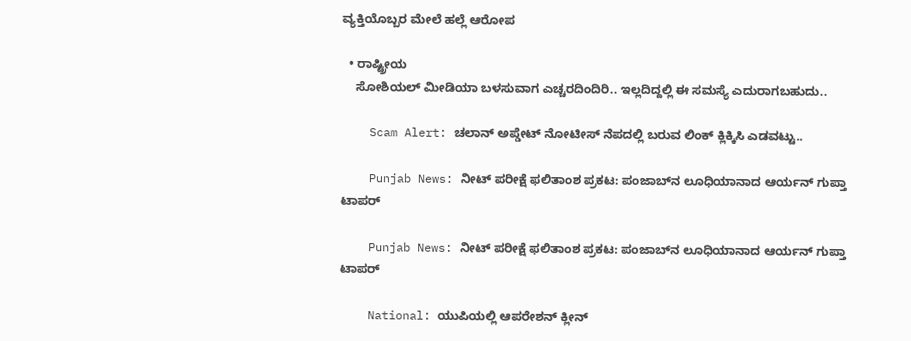ವ್ಯಕ್ತಿಯೊಬ್ಬರ ಮೇಲೆ ಹಲ್ಲೆ ಆರೋಪ

  • ರಾಷ್ಟ್ರೀಯ
    ಸೋಶಿಯಲ್ ಮೀಡಿಯಾ ಬಳಸುವಾಗ ಎಚ್ಚರದಿಂದಿರಿ.. ಇಲ್ಲದಿದ್ದಲ್ಲಿ ಈ ಸಮಸ್ಯೆ ಎದುರಾಗಬಹುದು..

    Scam Alert: ಚಲಾನ್ ಅಪ್ಡೇಟ್ ನೋಟೀಸ್ ನೆಪದಲ್ಲಿ ಬರುವ ಲಿಂಕ್ ಕ್ಲಿಕ್ಕಿಸಿ ಎಡವಟ್ಟು..

    Punjab News: ನೀಟ್ ಪರೀಕ್ಷೆ ಫಲಿತಾಂಶ ಪ್ರಕಟ: ಪಂಜಾಬ್‌ನ ಲೂಧಿಯಾನಾದ ಆರ್ಯನ್ ಗುಪ್ತಾ ಟಾಪರ್

    Punjab News: ನೀಟ್ ಪರೀಕ್ಷೆ ಫಲಿತಾಂಶ ಪ್ರಕಟ: ಪಂಜಾಬ್‌ನ ಲೂಧಿಯಾನಾದ ಆರ್ಯನ್ ಗುಪ್ತಾ ಟಾಪರ್

    National: ಯುಪಿಯಲ್ಲಿ ಆಪರೇಶನ್ ಕ್ಲೀನ್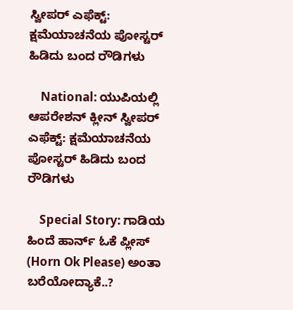ಸ್ವೀಪರ್ ಎಫೆಕ್ಟ್: ಕ್ಷಮೆಯಾಚನೆಯ ಪೋಸ್ಟರ್ ಹಿಡಿದು ಬಂದ ರೌಡಿಗಳು

    National: ಯುಪಿಯಲ್ಲಿ ಆಪರೇಶನ್ ಕ್ಲೀನ್ ಸ್ವೀಪರ್ ಎಫೆಕ್ಟ್: ಕ್ಷಮೆಯಾಚನೆಯ ಪೋಸ್ಟರ್ ಹಿಡಿದು ಬಂದ ರೌಡಿಗಳು

    Special Story: ಗಾಡಿಯ ಹಿಂದೆ ಹಾರ್ನ್ ಓಕೆ ಪ್ಲೀಸ್ (Horn Ok Please) ಅಂತಾ ಬರೆಯೋದ್ಯಾಕೆ..?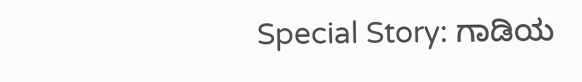Special Story: ಗಾಡಿಯ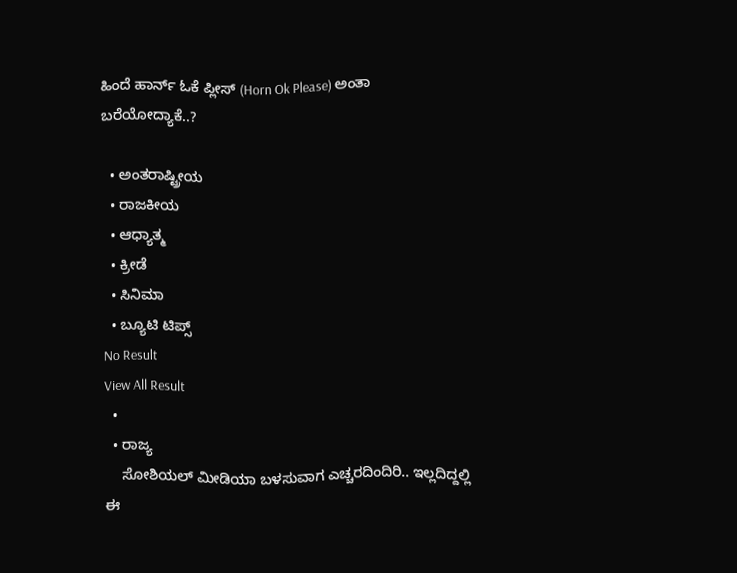ಹಿಂದೆ ಹಾರ್ನ್ ಓಕೆ ಪ್ಲೀಸ್ (Horn Ok Please) ಅಂತಾ ಬರೆಯೋದ್ಯಾಕೆ..?

  • ಅಂತರಾಷ್ಟ್ರೀಯ
  • ರಾಜಕೀಯ
  • ಆಧ್ಯಾತ್ಮ
  • ಕ್ರೀಡೆ
  • ಸಿನಿಮಾ
  • ಬ್ಯೂಟಿ ಟಿಪ್ಸ್
No Result
View All Result
  •
  • ರಾಜ್ಯ
    ಸೋಶಿಯಲ್ ಮೀಡಿಯಾ ಬಳಸುವಾಗ ಎಚ್ಚರದಿಂದಿರಿ.. ಇಲ್ಲದಿದ್ದಲ್ಲಿ ಈ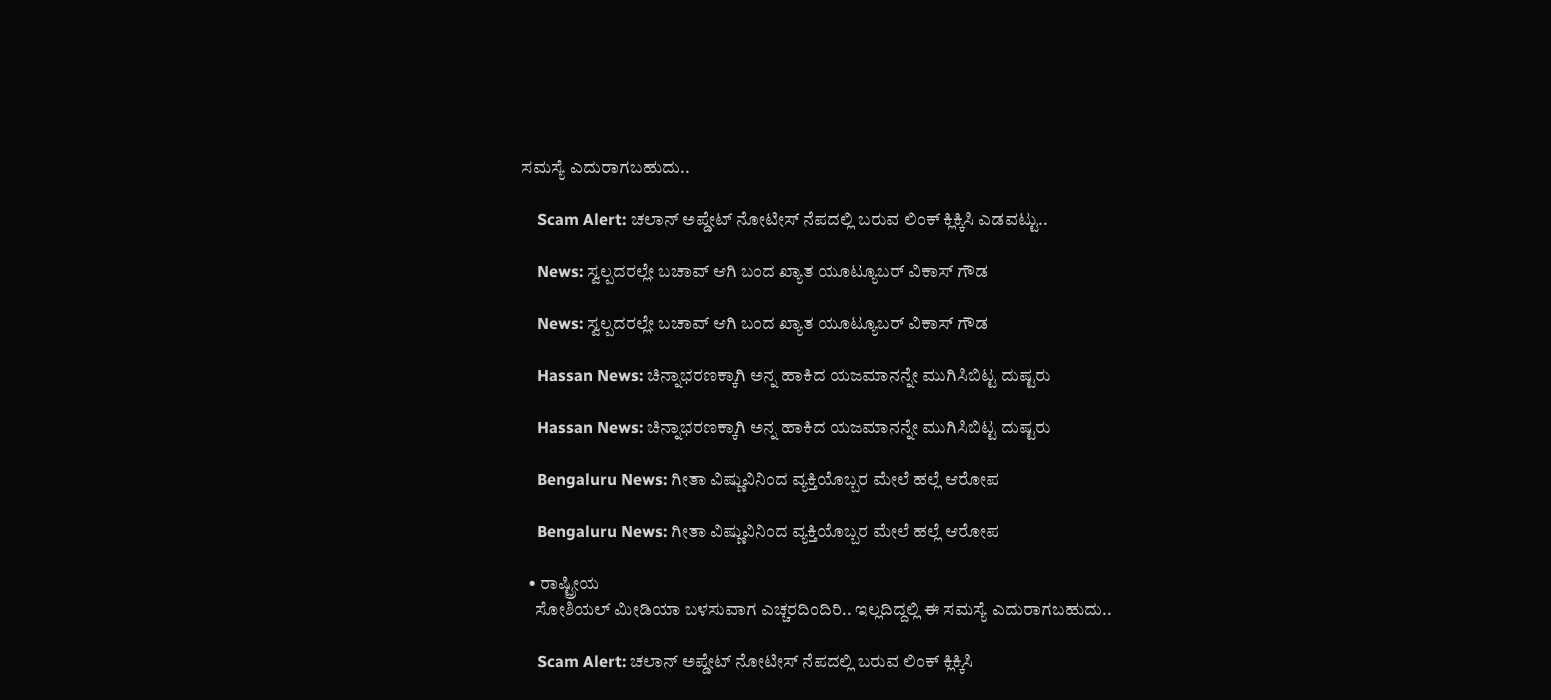ಸಮಸ್ಯೆ ಎದುರಾಗಬಹುದು..

    Scam Alert: ಚಲಾನ್ ಅಪ್ಡೇಟ್ ನೋಟೀಸ್ ನೆಪದಲ್ಲಿ ಬರುವ ಲಿಂಕ್ ಕ್ಲಿಕ್ಕಿಸಿ ಎಡವಟ್ಟು..

    News: ಸ್ವಲ್ಪದರಲ್ಲೇ ಬಚಾವ್ ಆಗಿ ಬಂದ ಖ್ಯಾತ ಯೂಟ್ಯೂಬರ್ ವಿಕಾಸ್ ಗೌಡ

    News: ಸ್ವಲ್ಪದರಲ್ಲೇ ಬಚಾವ್ ಆಗಿ ಬಂದ ಖ್ಯಾತ ಯೂಟ್ಯೂಬರ್ ವಿಕಾಸ್ ಗೌಡ

    Hassan News: ಚಿನ್ನಾಭರಣಕ್ಕಾಗಿ ಅನ್ನ ಹಾಕಿದ ಯಜಮಾನನ್ನೇ ಮುಗಿಸಿಬಿಟ್ಟ ದುಷ್ಟರು

    Hassan News: ಚಿನ್ನಾಭರಣಕ್ಕಾಗಿ ಅನ್ನ ಹಾಕಿದ ಯಜಮಾನನ್ನೇ ಮುಗಿಸಿಬಿಟ್ಟ ದುಷ್ಟರು

    Bengaluru News: ಗೀತಾ ವಿಷ್ಣುವಿನಿಂದ ವ್ಯಕ್ತಿಯೊಬ್ಬರ ಮೇಲೆ ಹಲ್ಲೆ ಆರೋಪ

    Bengaluru News: ಗೀತಾ ವಿಷ್ಣುವಿನಿಂದ ವ್ಯಕ್ತಿಯೊಬ್ಬರ ಮೇಲೆ ಹಲ್ಲೆ ಆರೋಪ

  • ರಾಷ್ಟ್ರೀಯ
    ಸೋಶಿಯಲ್ ಮೀಡಿಯಾ ಬಳಸುವಾಗ ಎಚ್ಚರದಿಂದಿರಿ.. ಇಲ್ಲದಿದ್ದಲ್ಲಿ ಈ ಸಮಸ್ಯೆ ಎದುರಾಗಬಹುದು..

    Scam Alert: ಚಲಾನ್ ಅಪ್ಡೇಟ್ ನೋಟೀಸ್ ನೆಪದಲ್ಲಿ ಬರುವ ಲಿಂಕ್ ಕ್ಲಿಕ್ಕಿಸಿ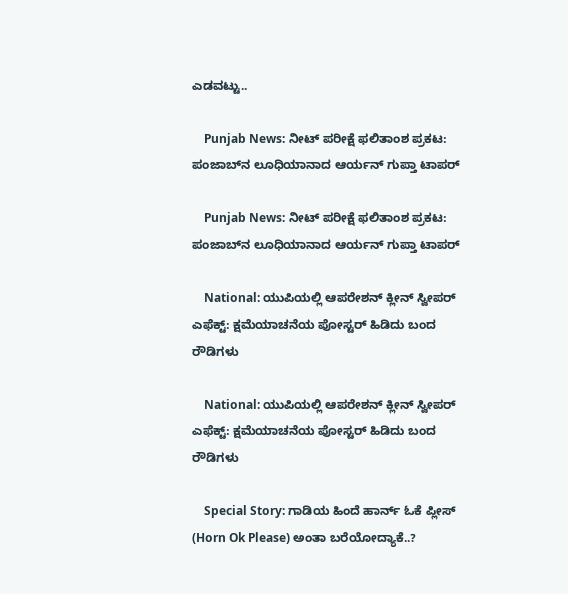ಎಡವಟ್ಟು..

    Punjab News: ನೀಟ್ ಪರೀಕ್ಷೆ ಫಲಿತಾಂಶ ಪ್ರಕಟ: ಪಂಜಾಬ್‌ನ ಲೂಧಿಯಾನಾದ ಆರ್ಯನ್ ಗುಪ್ತಾ ಟಾಪರ್

    Punjab News: ನೀಟ್ ಪರೀಕ್ಷೆ ಫಲಿತಾಂಶ ಪ್ರಕಟ: ಪಂಜಾಬ್‌ನ ಲೂಧಿಯಾನಾದ ಆರ್ಯನ್ ಗುಪ್ತಾ ಟಾಪರ್

    National: ಯುಪಿಯಲ್ಲಿ ಆಪರೇಶನ್ ಕ್ಲೀನ್ ಸ್ವೀಪರ್ ಎಫೆಕ್ಟ್: ಕ್ಷಮೆಯಾಚನೆಯ ಪೋಸ್ಟರ್ ಹಿಡಿದು ಬಂದ ರೌಡಿಗಳು

    National: ಯುಪಿಯಲ್ಲಿ ಆಪರೇಶನ್ ಕ್ಲೀನ್ ಸ್ವೀಪರ್ ಎಫೆಕ್ಟ್: ಕ್ಷಮೆಯಾಚನೆಯ ಪೋಸ್ಟರ್ ಹಿಡಿದು ಬಂದ ರೌಡಿಗಳು

    Special Story: ಗಾಡಿಯ ಹಿಂದೆ ಹಾರ್ನ್ ಓಕೆ ಪ್ಲೀಸ್ (Horn Ok Please) ಅಂತಾ ಬರೆಯೋದ್ಯಾಕೆ..?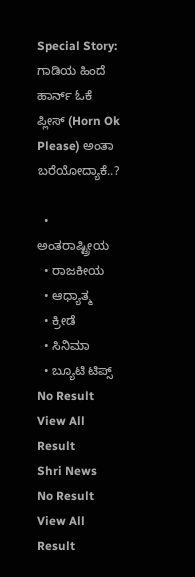Special Story: ಗಾಡಿಯ ಹಿಂದೆ ಹಾರ್ನ್ ಓಕೆ ಪ್ಲೀಸ್ (Horn Ok Please) ಅಂತಾ ಬರೆಯೋದ್ಯಾಕೆ..?

  • ಅಂತರಾಷ್ಟ್ರೀಯ
  • ರಾಜಕೀಯ
  • ಆಧ್ಯಾತ್ಮ
  • ಕ್ರೀಡೆ
  • ಸಿನಿಮಾ
  • ಬ್ಯೂಟಿ ಟಿಪ್ಸ್
No Result
View All Result
Shri News
No Result
View All Result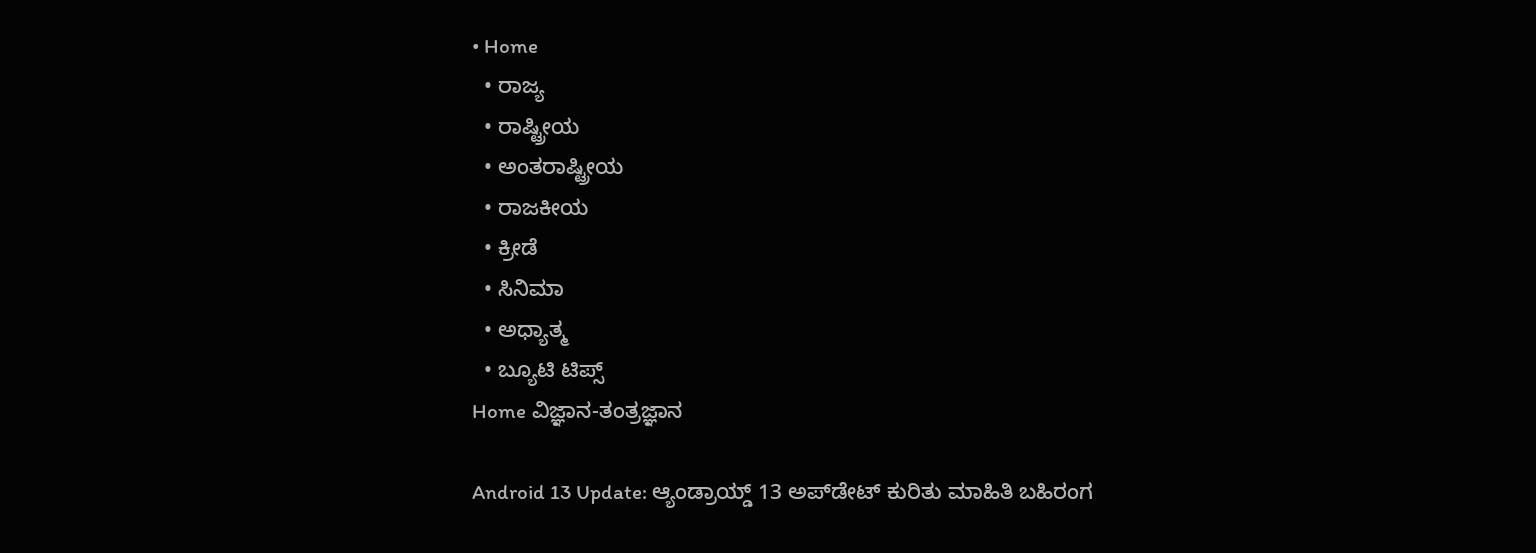• Home
  • ರಾಜ್ಯ
  • ರಾಷ್ಟ್ರೀಯ
  • ಅಂತರಾಷ್ಟ್ರೀಯ
  • ರಾಜಕೀಯ
  • ಕ್ರೀಡೆ
  • ಸಿನಿಮಾ
  • ಅಧ್ಯಾತ್ಮ
  • ಬ್ಯೂಟಿ ಟಿಪ್ಸ್
Home ವಿಜ್ಞಾನ-ತಂತ್ರಜ್ಞಾನ

Android 13 Update: ಆ್ಯಂಡ್ರಾಯ್ಡ್ 13 ಅಪ್‌ಡೇಟ್ ಕುರಿತು ಮಾಹಿತಿ ಬಹಿರಂಗ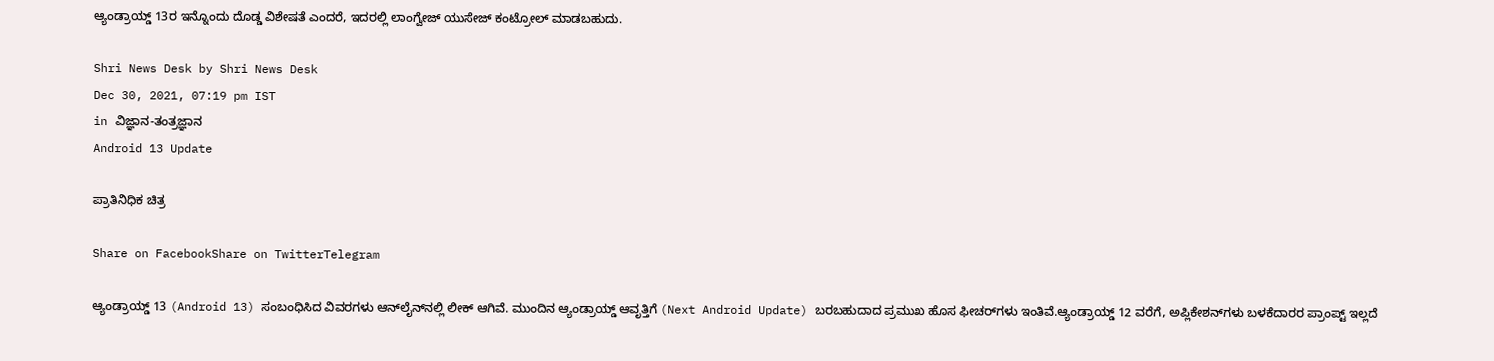ಆ್ಯಂಡ್ರಾಯ್ಡ್ 13ರ ಇನ್ನೊಂದು ದೊಡ್ಡ ವಿಶೇಷತೆ ಎಂದರೆ, ಇದರಲ್ಲಿ ಲಾಂಗ್ವೇಜ್ ಯುಸೇಜ್ ಕಂಟ್ರೋಲ್ ಮಾಡಬಹುದು.

Shri News Desk by Shri News Desk
Dec 30, 2021, 07:19 pm IST
in ವಿಜ್ಞಾನ-ತಂತ್ರಜ್ಞಾನ
Android 13 Update

ಪ್ರಾತಿನಿಧಿಕ ಚಿತ್ರ

Share on FacebookShare on TwitterTelegram

ಆ್ಯಂಡ್ರಾಯ್ಡ್ 13 (Android 13) ಸಂಬಂಧಿಸಿದ ವಿವರಗಳು ಆನ್‌ಲೈನ್‌ನಲ್ಲಿ ಲೀಕ್ ಆಗಿವೆ. ಮುಂದಿನ ಆ್ಯಂಡ್ರಾಯ್ಡ್ ಆವೃತ್ತಿಗೆ (Next Android Update) ಬರಬಹುದಾದ ಪ್ರಮುಖ ಹೊಸ ಫೀಚರ್‌ಗಳು ಇಂತಿವೆ.ಆ್ಯಂಡ್ರಾಯ್ಡ್ 12 ವರೆಗೆ, ಅಪ್ಲಿಕೇಶನ್‌ಗಳು ಬಳಕೆದಾರರ ಪ್ರಾಂಪ್ಟ್ ಇಲ್ಲದೆ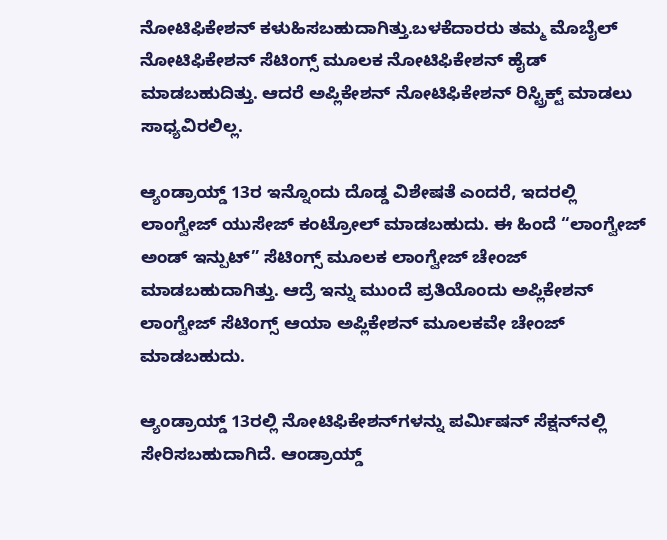ನೋಟಿಫಿಕೇಶನ್ ಕಳುಹಿಸಬಹುದಾಗಿತ್ತು.ಬಳಕೆದಾರರು ತಮ್ಮ ಮೊಬೈಲ್ ನೋಟಿಫಿಕೇಶನ್ ಸೆಟಿಂಗ್ಸ್ ಮೂಲಕ ನೋಟಿಫಿಕೇಶನ್ ಹೈಡ್ ಮಾಡಬಹುದಿತ್ತು. ಆದರೆ ಅಪ್ಲಿಕೇಶನ್ ನೋಟಿಫಿಕೇಶನ್ ರಿಸ್ಟ್ರಿಕ್ಟ್ ಮಾಡಲು ಸಾಧ್ಯವಿರಲಿಲ್ಲ.

ಆ್ಯಂಡ್ರಾಯ್ಡ್ 13ರ ಇನ್ನೊಂದು ದೊಡ್ಡ ವಿಶೇಷತೆ ಎಂದರೆ, ಇದರಲ್ಲಿ ಲಾಂಗ್ವೇಜ್ ಯುಸೇಜ್ ಕಂಟ್ರೋಲ್ ಮಾಡಬಹುದು. ಈ ಹಿಂದೆ “ಲಾಂಗ್ವೇಜ್ ಅಂಡ್ ಇನ್ಪುಟ್” ಸೆಟಿಂಗ್ಸ್ ಮೂಲಕ ಲಾಂಗ್ವೇಜ್ ಚೇಂಜ್ ಮಾಡಬಹುದಾಗಿತ್ತು. ಆದ್ರೆ ಇನ್ನು ಮುಂದೆ ಪ್ರತಿಯೊಂದು ಅಪ್ಲಿಕೇಶನ್ ಲಾಂಗ್ವೇಜ್ ಸೆಟಿಂಗ್ಸ್ ಆಯಾ ಅಪ್ಲಿಕೇಶನ್ ಮೂಲಕವೇ ಚೇಂಜ್ ಮಾಡಬಹುದು.

ಆ್ಯಂಡ್ರಾಯ್ಡ್ 13ರಲ್ಲಿ ನೋಟಿಫಿಕೇಶನ್‌ಗಳನ್ನು ಪರ್ಮಿಷನ್ ಸೆಕ್ಷನ್‌ನಲ್ಲಿ ಸೇರಿಸಬಹುದಾಗಿದೆ. ಆಂಡ್ರಾಯ್ಡ್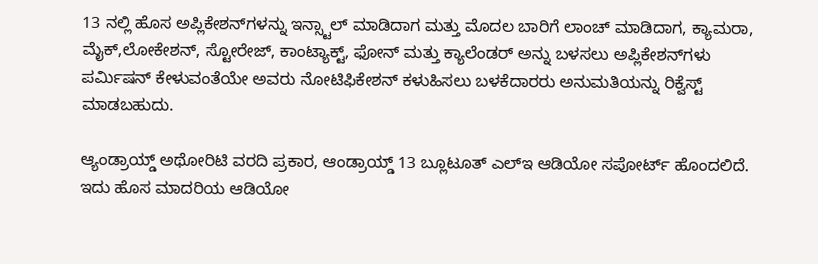13 ನಲ್ಲಿ ಹೊಸ ಅಪ್ಲಿಕೇಶನ್‌ಗಳನ್ನು ಇನ್ಸ್ಟಾಲ್ ಮಾಡಿದಾಗ ಮತ್ತು ಮೊದಲ ಬಾರಿಗೆ ಲಾಂಚ್ ಮಾಡಿದಾಗ, ಕ್ಯಾಮರಾ, ಮೈಕ್,ಲೋಕೇಶನ್, ಸ್ಟೋರೇಜ್, ಕಾಂಟ್ಯಾಕ್ಟ್, ಫೋನ್ ಮತ್ತು ಕ್ಯಾಲೆಂಡರ್ ಅನ್ನು ಬಳಸಲು ಅಪ್ಲಿಕೇಶನ್‌ಗಳು ಪರ್ಮಿಷನ್ ಕೇಳುವಂತೆಯೇ ಅವರು ನೋಟಿಫಿಕೇಶನ್ ಕಳುಹಿಸಲು ಬಳಕೆದಾರರು ಅನುಮತಿಯನ್ನು ರಿಕ್ವೆಸ್ಟ್ ಮಾಡಬಹುದು.

ಆ್ಯಂಡ್ರಾಯ್ಡ್ ಅಥೋರಿಟಿ ವರದಿ ಪ್ರಕಾರ, ಆಂಡ್ರಾಯ್ಡ್ 13 ಬ್ಲೂಟೂತ್ ಎಲ್ಇ ಆಡಿಯೋ ಸಪೋರ್ಟ್ ಹೊಂದಲಿದೆ. ಇದು ಹೊಸ ಮಾದರಿಯ ಆಡಿಯೋ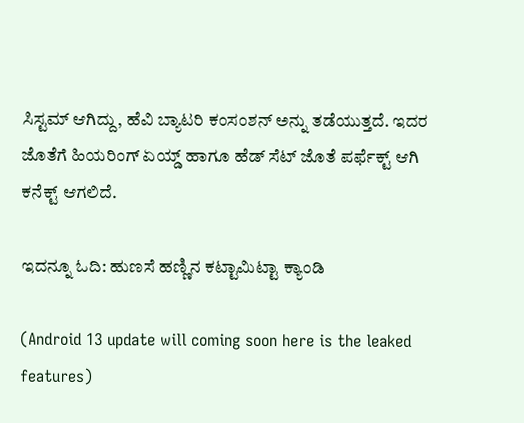ಸಿಸ್ಟಮ್ ಆಗಿದ್ದು, ಹೆವಿ ಬ್ಯಾಟರಿ ಕಂಸಂಶನ್ ಅನ್ನು ತಡೆಯುತ್ತದೆ. ಇದರ ಜೊತೆಗೆ ಹಿಯರಿಂಗ್ ಏಯ್ಡ್ ಹಾಗೂ ಹೆಡ್ ಸೆಟ್ ಜೊತೆ ಪರ್ಫೆಕ್ಟ್ ಆಗಿ ಕನೆಕ್ಟ್ ಆಗಲಿದೆ.

ಇದನ್ನೂ ಓದಿ: ಹುಣಸೆ ಹಣ್ಣಿನ ಕಟ್ಟಾಮಿಟ್ಟಾ ಕ್ಯಾಂಡಿ

(Android 13 update will coming soon here is the leaked features)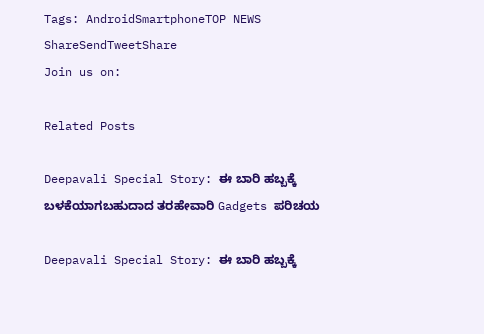Tags: AndroidSmartphoneTOP NEWS
ShareSendTweetShare
Join us on:

Related Posts

Deepavali Special Story: ಈ ಬಾರಿ ಹಬ್ಬಕ್ಕೆ ಬಳಕೆಯಾಗಬಹುದಾದ ತರಹೇವಾರಿ Gadgets ಪರಿಚಯ

Deepavali Special Story: ಈ ಬಾರಿ ಹಬ್ಬಕ್ಕೆ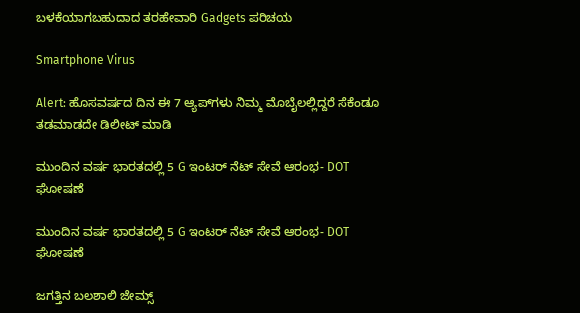ಬಳಕೆಯಾಗಬಹುದಾದ ತರಹೇವಾರಿ Gadgets ಪರಿಚಯ

Smartphone Virus

Alert: ಹೊಸವರ್ಷದ ದಿನ ಈ 7 ಆ್ಯಪ್‌ಗಳು ನಿಮ್ಮ ಮೊಬೈಲಲ್ಲಿದ್ದರೆ ಸೆಕೆಂಡೂ ತಡಮಾಡದೇ ಡಿಲೀಟ್ ಮಾಡಿ

ಮುಂದಿನ ವರ್ಷ ಭಾರತದಲ್ಲಿ 5 G ಇಂಟರ್ ನೆಟ್ ಸೇವೆ ಆರಂಭ- DOT ಘೋಷಣೆ

ಮುಂದಿನ ವರ್ಷ ಭಾರತದಲ್ಲಿ 5 G ಇಂಟರ್ ನೆಟ್ ಸೇವೆ ಆರಂಭ- DOT ಘೋಷಣೆ

ಜಗತ್ತಿನ ಬಲಶಾಲಿ ಜೇಮ್ಸ್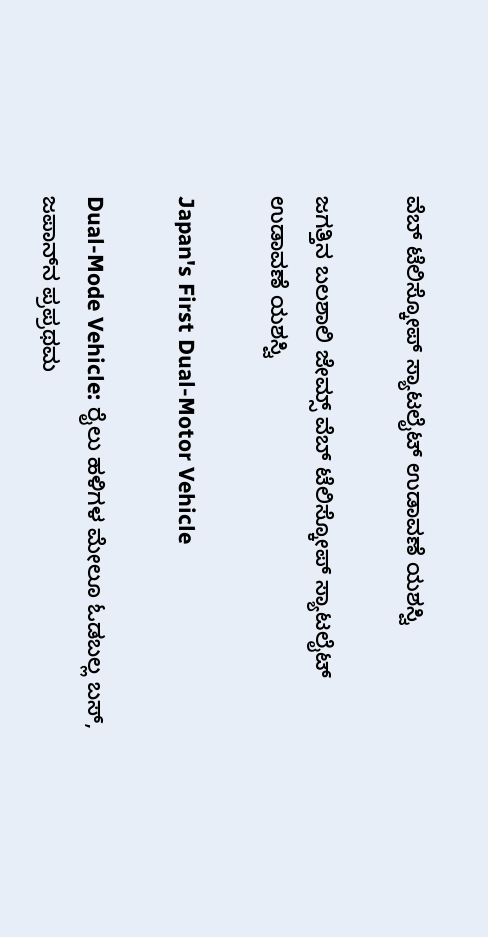ವೆಬ್ ಟೆಲಿಸ್ಕೋಪ್‌ ಸ್ಯಾಟಲೈಟ್‌ ಉಡಾವಣೆ ಯಶಸ್ವಿ

ಜಗತ್ತಿನ ಬಲಶಾಲಿ ಜೇಮ್ಸ್ ವೆಬ್ ಟೆಲಿಸ್ಕೋಪ್‌ ಸ್ಯಾಟಲೈಟ್‌ ಉಡಾವಣೆ ಯಶಸ್ವಿ

Japan's First Dual-Motor Vehicle

Dual-Mode Vehicle: ರೈಲು ಹಳಿಗಳ ಮೇಲೂ ಓಡಬಲ್ಲ ಬಸ್‌, ಜಪಾನ್‌ನ ಪ್ರಪ್ರಥಮ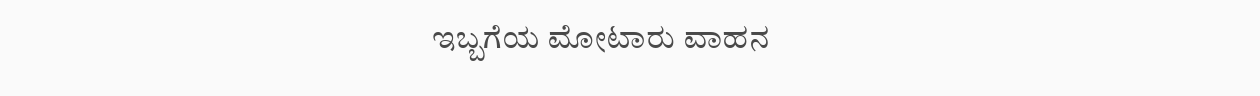ಇಬ್ಬಗೆಯ ಮೋಟಾರು ವಾಹನ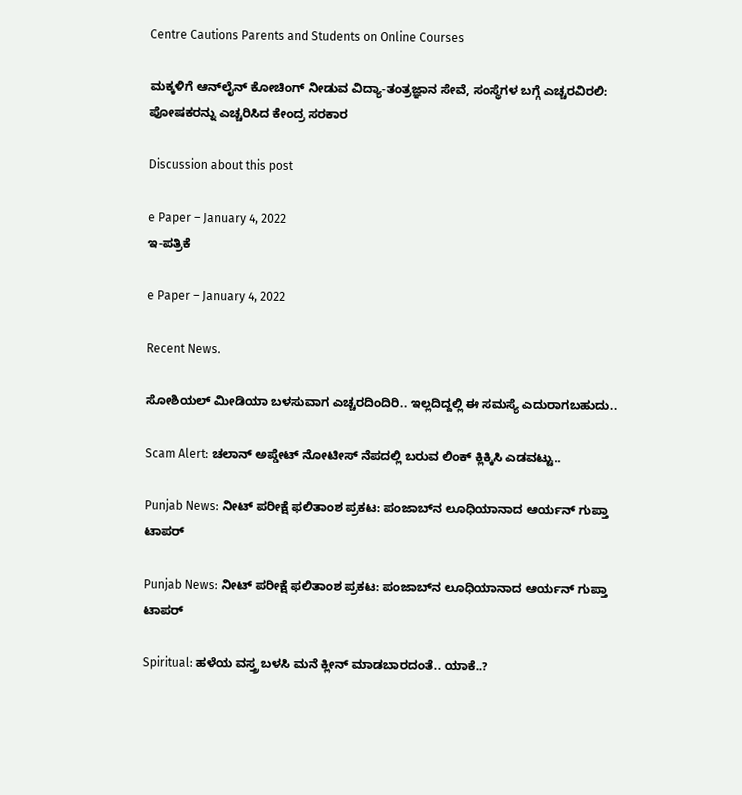Centre Cautions Parents and Students on Online Courses

ಮಕ್ಕಳಿಗೆ ಆನ್‌ಲೈನ್‌ ಕೋಚಿಂಗ್‌ ನೀಡುವ ವಿದ್ಯಾ-ತಂತ್ರಜ್ಞಾನ ಸೇವೆ, ಸಂಸ್ಥೆಗಳ ಬಗ್ಗೆ ಎಚ್ಚರವಿರಲಿ: ಪೋಷಕರನ್ನು ಎಚ್ಚರಿಸಿದ ಕೇಂದ್ರ ಸರಕಾರ

Discussion about this post

e Paper – January 4, 2022
ಇ-ಪತ್ರಿಕೆ

e Paper – January 4, 2022

Recent News.

ಸೋಶಿಯಲ್ ಮೀಡಿಯಾ ಬಳಸುವಾಗ ಎಚ್ಚರದಿಂದಿರಿ.. ಇಲ್ಲದಿದ್ದಲ್ಲಿ ಈ ಸಮಸ್ಯೆ ಎದುರಾಗಬಹುದು..

Scam Alert: ಚಲಾನ್ ಅಪ್ಡೇಟ್ ನೋಟೀಸ್ ನೆಪದಲ್ಲಿ ಬರುವ ಲಿಂಕ್ ಕ್ಲಿಕ್ಕಿಸಿ ಎಡವಟ್ಟು..

Punjab News: ನೀಟ್ ಪರೀಕ್ಷೆ ಫಲಿತಾಂಶ ಪ್ರಕಟ: ಪಂಜಾಬ್‌ನ ಲೂಧಿಯಾನಾದ ಆರ್ಯನ್ ಗುಪ್ತಾ ಟಾಪರ್

Punjab News: ನೀಟ್ ಪರೀಕ್ಷೆ ಫಲಿತಾಂಶ ಪ್ರಕಟ: ಪಂಜಾಬ್‌ನ ಲೂಧಿಯಾನಾದ ಆರ್ಯನ್ ಗುಪ್ತಾ ಟಾಪರ್

Spiritual: ಹಳೆಯ ವಸ್ತ್ರ ಬಳಸಿ ಮನೆ ಕ್ಲೀನ್ ಮಾಡಬಾರದಂತೆ.. ಯಾಕೆ..?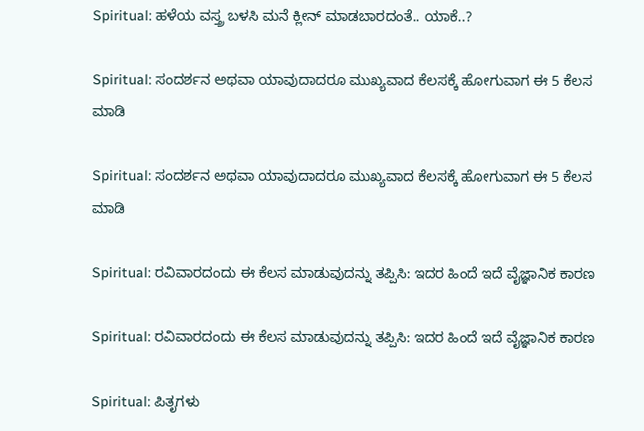Spiritual: ಹಳೆಯ ವಸ್ತ್ರ ಬಳಸಿ ಮನೆ ಕ್ಲೀನ್ ಮಾಡಬಾರದಂತೆ.. ಯಾಕೆ..?

Spiritual: ಸಂದರ್ಶನ ಅಥವಾ ಯಾವುದಾದರೂ ಮುಖ್ಯವಾದ ಕೆಲಸಕ್ಕೆ ಹೋಗುವಾಗ ಈ 5 ಕೆಲಸ ಮಾಡಿ

Spiritual: ಸಂದರ್ಶನ ಅಥವಾ ಯಾವುದಾದರೂ ಮುಖ್ಯವಾದ ಕೆಲಸಕ್ಕೆ ಹೋಗುವಾಗ ಈ 5 ಕೆಲಸ ಮಾಡಿ

Spiritual: ರವಿವಾರದಂದು ಈ ಕೆಲಸ ಮಾಡುವುದನ್ನು ತಪ್ಪಿಸಿ: ಇದರ ಹಿಂದೆ ಇದೆ ವೈಜ್ಞಾನಿಕ ಕಾರಣ

Spiritual: ರವಿವಾರದಂದು ಈ ಕೆಲಸ ಮಾಡುವುದನ್ನು ತಪ್ಪಿಸಿ: ಇದರ ಹಿಂದೆ ಇದೆ ವೈಜ್ಞಾನಿಕ ಕಾರಣ

Spiritual: ಪಿತೃಗಳು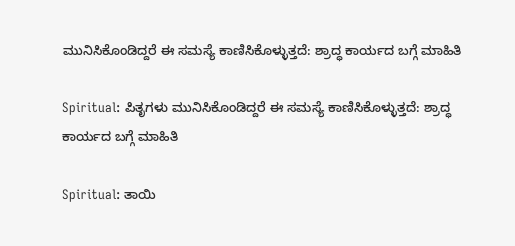ಮುನಿಸಿಕೊಂಡಿದ್ದರೆ ಈ ಸಮಸ್ಯೆ ಕಾಣಿಸಿಕೊಳ್ಳುತ್ತದೆ: ಶ್ರಾದ್ಧ ಕಾರ್ಯದ ಬಗ್ಗೆ ಮಾಹಿತಿ

Spiritual: ಪಿತೃಗಳು ಮುನಿಸಿಕೊಂಡಿದ್ದರೆ ಈ ಸಮಸ್ಯೆ ಕಾಣಿಸಿಕೊಳ್ಳುತ್ತದೆ: ಶ್ರಾದ್ಧ ಕಾರ್ಯದ ಬಗ್ಗೆ ಮಾಹಿತಿ

Spiritual: ತಾಯಿ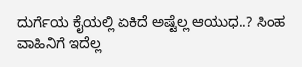ದುರ್ಗೆಯ ಕೈಯಲ್ಲಿ ಏಕಿದೆ ಅಷ್ಟೆಲ್ಲ ಆಯುಧ..? ಸಿಂಹ ವಾಹಿನಿಗೆ ಇದೆಲ್ಲ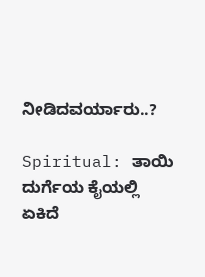ನೀಡಿದವರ್ಯಾರು..?

Spiritual: ತಾಯಿ ದುರ್ಗೆಯ ಕೈಯಲ್ಲಿ ಏಕಿದೆ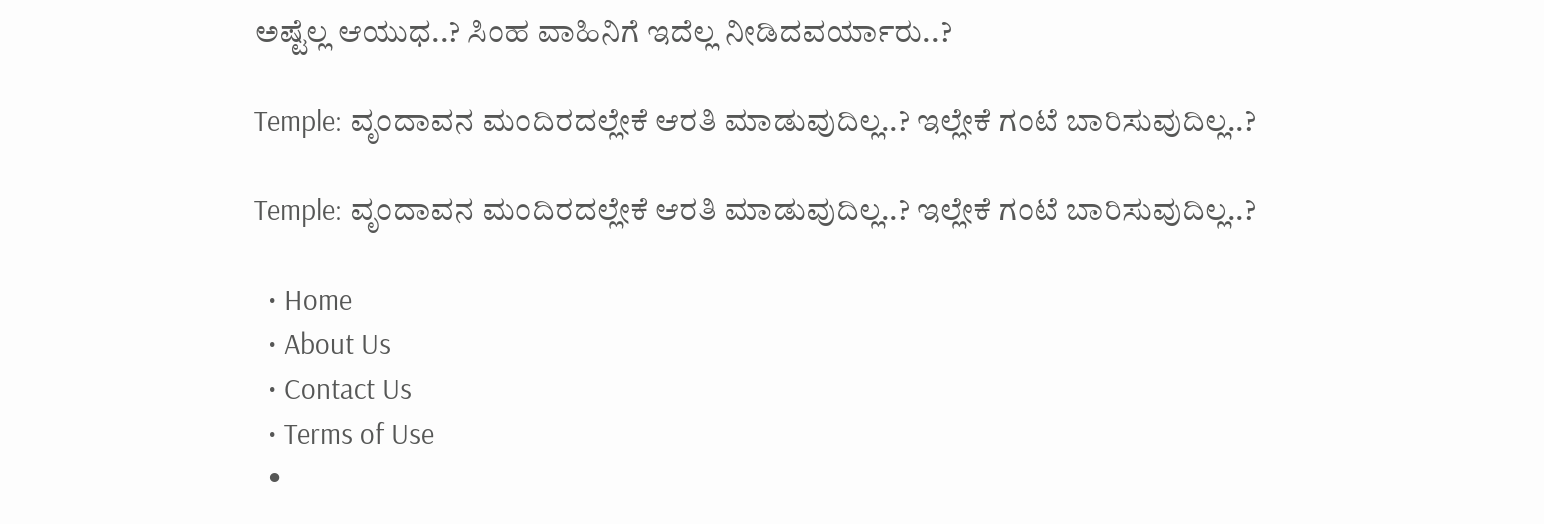ಅಷ್ಟೆಲ್ಲ ಆಯುಧ..? ಸಿಂಹ ವಾಹಿನಿಗೆ ಇದೆಲ್ಲ ನೀಡಿದವರ್ಯಾರು..?

Temple: ವೃಂದಾವನ ಮಂದಿರದಲ್ಲೇಕೆ ಆರತಿ ಮಾಡುವುದಿಲ್ಲ..? ಇಲ್ಲೇಕೆ ಗಂಟೆ ಬಾರಿಸುವುದಿಲ್ಲ..?

Temple: ವೃಂದಾವನ ಮಂದಿರದಲ್ಲೇಕೆ ಆರತಿ ಮಾಡುವುದಿಲ್ಲ..? ಇಲ್ಲೇಕೆ ಗಂಟೆ ಬಾರಿಸುವುದಿಲ್ಲ..?

  • Home
  • About Us
  • Contact Us
  • Terms of Use
  •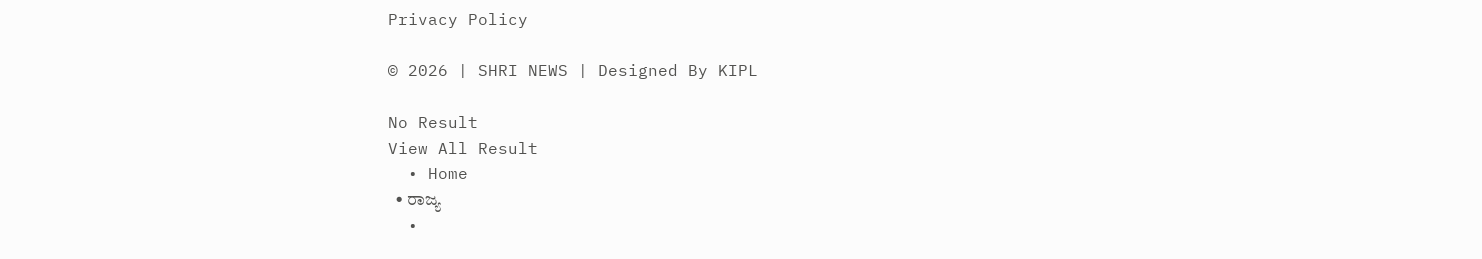Privacy Policy

© 2026 | SHRI NEWS | Designed By KIPL

No Result
View All Result
  • Home
  • ರಾಜ್ಯ
  •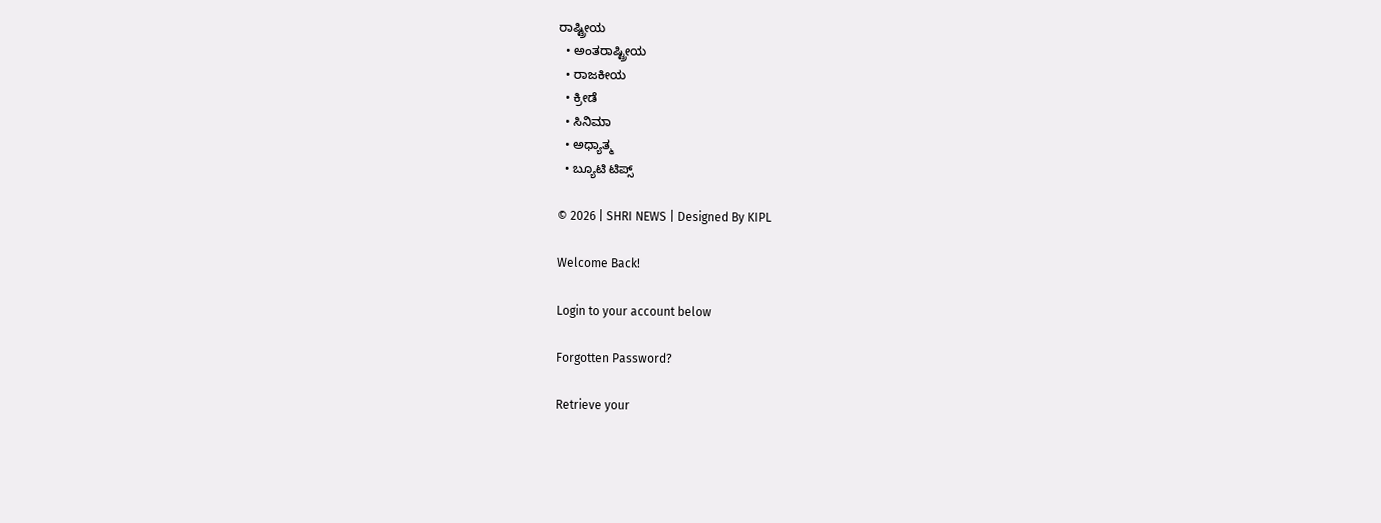ರಾಷ್ಟ್ರೀಯ
  • ಅಂತರಾಷ್ಟ್ರೀಯ
  • ರಾಜಕೀಯ
  • ಕ್ರೀಡೆ
  • ಸಿನಿಮಾ
  • ಅಧ್ಯಾತ್ಮ
  • ಬ್ಯೂಟಿ ಟಿಪ್ಸ್

© 2026 | SHRI NEWS | Designed By KIPL

Welcome Back!

Login to your account below

Forgotten Password?

Retrieve your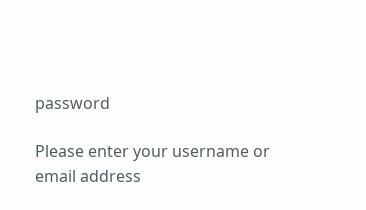password

Please enter your username or email address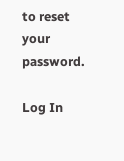to reset your password.

Log In